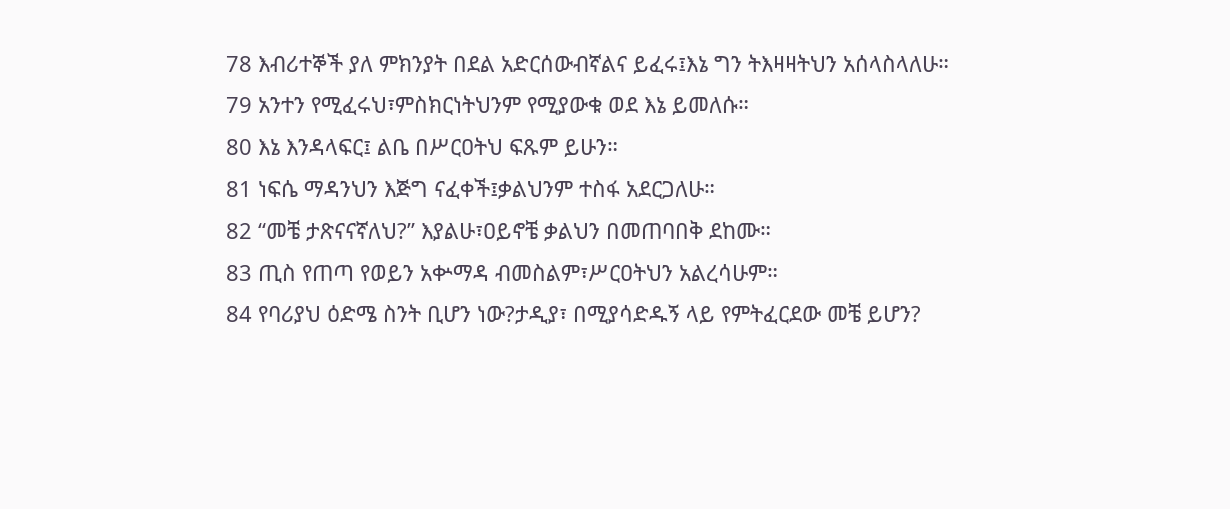78 እብሪተኞች ያለ ምክንያት በደል አድርሰውብኛልና ይፈሩ፤እኔ ግን ትእዛዛትህን አሰላስላለሁ።
79 አንተን የሚፈሩህ፣ምስክርነትህንም የሚያውቁ ወደ እኔ ይመለሱ።
80 እኔ እንዳላፍር፤ ልቤ በሥርዐትህ ፍጹም ይሁን።
81 ነፍሴ ማዳንህን እጅግ ናፈቀች፤ቃልህንም ተስፋ አደርጋለሁ።
82 “መቼ ታጽናናኛለህ?” እያልሁ፣ዐይኖቼ ቃልህን በመጠባበቅ ደከሙ።
83 ጢስ የጠጣ የወይን አቍማዳ ብመስልም፣ሥርዐትህን አልረሳሁም።
84 የባሪያህ ዕድሜ ስንት ቢሆን ነው?ታዲያ፣ በሚያሳድዱኝ ላይ የምትፈርደው መቼ ይሆን?